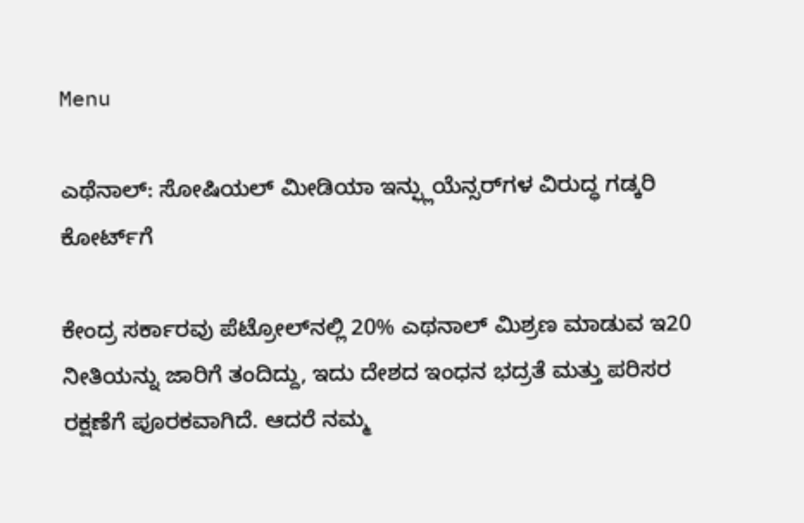Menu

ಎಥೆನಾಲ್‌: ಸೋಷಿಯಲ್‌ ಮೀಡಿಯಾ ಇನ್ಫ್ಲುಯೆನ್ಸರ್‌ಗಳ ವಿರುದ್ಧ ಗಡ್ಕರಿ ಕೋರ್ಟ್‌ಗೆ

ಕೇಂದ್ರ ಸರ್ಕಾರವು ಪೆಟ್ರೋಲ್‌ನಲ್ಲಿ 20% ಎಥನಾಲ್ ಮಿಶ್ರಣ ಮಾಡುವ ಇ20 ನೀತಿಯನ್ನು ಜಾರಿಗೆ ತಂದಿದ್ದು, ಇದು ದೇಶದ ಇಂಧನ ಭದ್ರತೆ ಮತ್ತು ಪರಿಸರ ರಕ್ಷಣೆಗೆ ಪೂರಕವಾಗಿದೆ. ಆದರೆ ನಮ್ಮ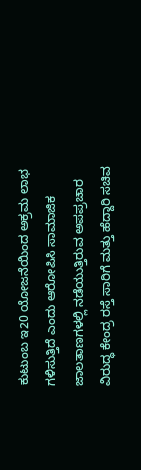ಕುಟುಂಬ ಇ20 ಯೋಜನೆಯಿಂದ ಅಕ್ರಮ ಲಾಭ ಗಳಿಸುತ್ತಿದೆ ಎಂದು ಆರೋಪಿಸಿ ಸಾಮಾಜಿಕ ಜಾಲತಾಣಗಳಲ್ಲಿ ನಡೆಯುತ್ತಿರುವ ಅಪಪ್ರಚಾರ ವಿರುದ್ಧ ಕೇಂದ್ರ ರಸ್ತೆ ಸಾರಿಗೆ ಮತ್ತು ಹೆದ್ದಾರಿ ಸಚಿವ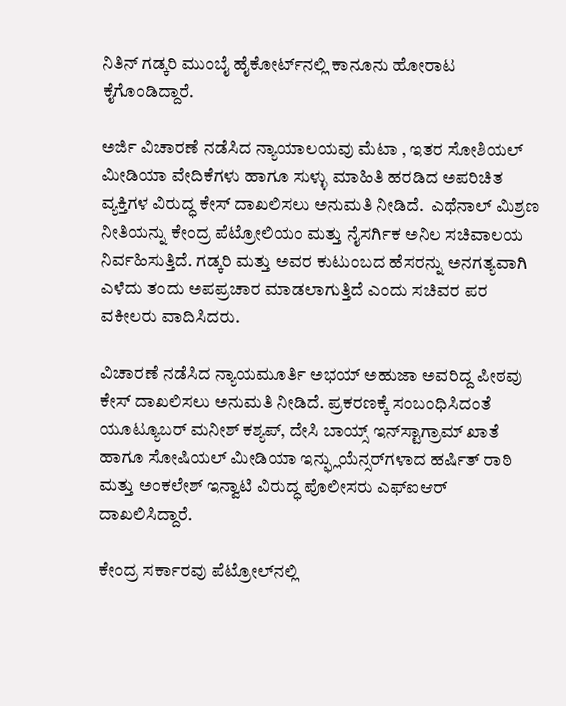ನಿತಿನ್ ಗಡ್ಕರಿ ಮುಂಬೈ ಹೈಕೋರ್ಟ್‌ನಲ್ಲಿ ಕಾನೂನು ಹೋರಾಟ ಕೈಗೊಂಡಿದ್ದಾರೆ.

ಅರ್ಜಿ ವಿಚಾರಣೆ ನಡೆಸಿದ ನ್ಯಾಯಾಲಯವು ಮೆಟಾ , ಇತರ ಸೋಶಿಯಲ್ ಮೀಡಿಯಾ ವೇದಿಕೆಗಳು ಹಾಗೂ ಸುಳ್ಳು ಮಾಹಿತಿ ಹರಡಿದ ಅಪರಿಚಿತ ವ್ಯಕ್ತಿಗಳ ವಿರುದ್ಧ ಕೇಸ್‌ ದಾಖಲಿಸಲು ಅನುಮತಿ ನೀಡಿದೆ.  ಎಥೆನಾಲ್ ಮಿಶ್ರಣ ನೀತಿಯನ್ನು ಕೇಂದ್ರ ಪೆಟ್ರೋಲಿಯಂ ಮತ್ತು ನೈಸರ್ಗಿಕ ಅನಿಲ ಸಚಿವಾಲಯ ನಿರ್ವಹಿಸುತ್ತಿದೆ. ಗಡ್ಕರಿ ಮತ್ತು ಅವರ ಕುಟುಂಬದ ಹೆಸರನ್ನು ಅನಗತ್ಯವಾಗಿ ಎಳೆದು ತಂದು ಅಪಪ್ರಚಾರ ಮಾಡಲಾಗುತ್ತಿದೆ ಎಂದು ಸಚಿವರ ಪರ ವಕೀಲರು ವಾದಿಸಿದರು.

ವಿಚಾರಣೆ ನಡೆಸಿದ ನ್ಯಾಯಮೂರ್ತಿ ಅಭಯ್ ಅಹುಜಾ ಅವರಿದ್ದ ಪೀಠವು ಕೇಸ್‌ ದಾಖಲಿಸಲು ಅನುಮತಿ ನೀಡಿದೆ. ಪ್ರಕರಣಕ್ಕೆ ಸಂಬಂಧಿಸಿದಂತೆ ಯೂಟ್ಯೂಬರ್ ಮನೀಶ್ ಕಶ್ಯಪ್, ದೇಸಿ ಬಾಯ್ಸ್ ಇನ್‌ಸ್ಟಾಗ್ರಾಮ್ ಖಾತೆ ಹಾಗೂ ಸೋಷಿಯಲ್ ಮೀಡಿಯಾ ಇನ್ಫ್ಲುಯೆನ್ಸರ್‌ಗಳಾದ ಹರ್ಷಿತ್ ರಾಠಿ ಮತ್ತು ಅಂಕಲೇಶ್ ಇನ್ವಾಟಿ ವಿರುದ್ಧ ಪೊಲೀಸರು ಎಫ್‌ಐಆರ್ ದಾಖಲಿಸಿದ್ದಾರೆ.

ಕೇಂದ್ರ ಸರ್ಕಾರವು ಪೆಟ್ರೋಲ್‌ನಲ್ಲಿ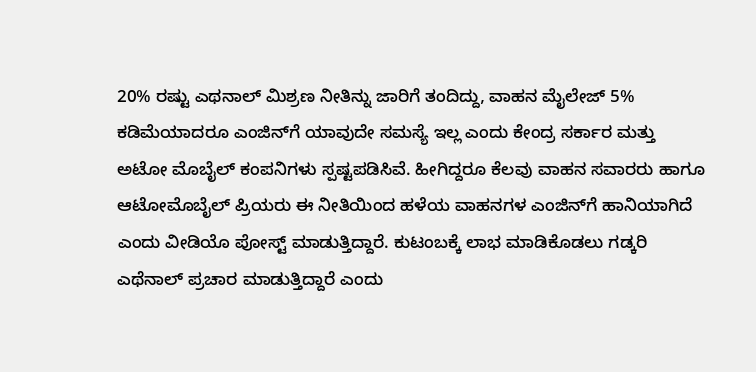20% ರಷ್ಟು ಎಥನಾಲ್ ಮಿಶ್ರಣ ನೀತಿನ್ನು ಜಾರಿಗೆ ತಂದಿದ್ದು, ವಾಹನ ಮೈಲೇಜ್‌ 5% ಕಡಿಮೆಯಾದರೂ ಎಂಜಿನ್‌ಗೆ ಯಾವುದೇ ಸಮಸ್ಯೆ ಇಲ್ಲ ಎಂದು ಕೇಂದ್ರ ಸರ್ಕಾರ ಮತ್ತು ಅಟೋ ಮೊಬೈಲ್‌ ಕಂಪನಿಗಳು ಸ್ಪಷ್ಟಪಡಿಸಿವೆ. ಹೀಗಿದ್ದರೂ ಕೆಲವು ವಾಹನ ಸವಾರರು ಹಾಗೂ ಆಟೋಮೊಬೈಲ್ ಪ್ರಿಯರು ಈ ನೀತಿಯಿಂದ ಹಳೆಯ ವಾಹನಗಳ ಎಂಜಿನ್‌ಗೆ ಹಾನಿಯಾಗಿದೆ ಎಂದು ವೀಡಿಯೊ ಪೋಸ್ಟ್‌ ಮಾಡುತ್ತಿದ್ದಾರೆ. ಕುಟಂಬಕ್ಕೆ ಲಾಭ ಮಾಡಿಕೊಡಲು ಗಡ್ಕರಿ ಎಥೆನಾಲ್‌ ಪ್ರಚಾರ ಮಾಡುತ್ತಿದ್ದಾರೆ ಎಂದು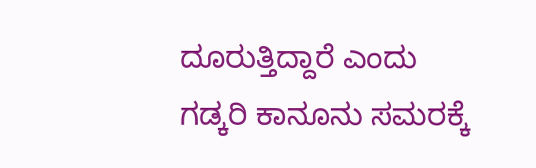ದೂರುತ್ತಿದ್ದಾರೆ ಎಂದು ಗಡ್ಕರಿ ಕಾನೂನು ಸಮರಕ್ಕೆ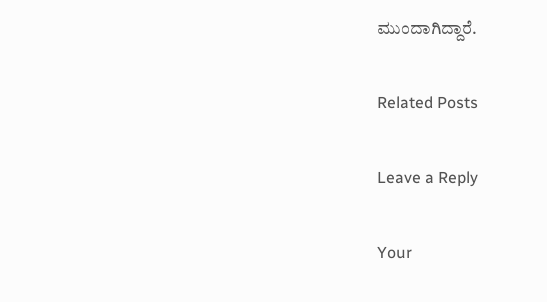ಮುಂದಾಗಿದ್ದಾರೆ.

Related Posts

Leave a Reply

Your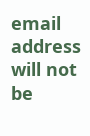email address will not be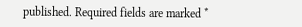published. Required fields are marked *